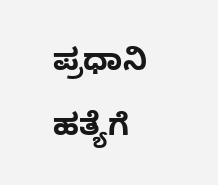ಪ್ರಧಾನಿ ಹತ್ಯೆಗೆ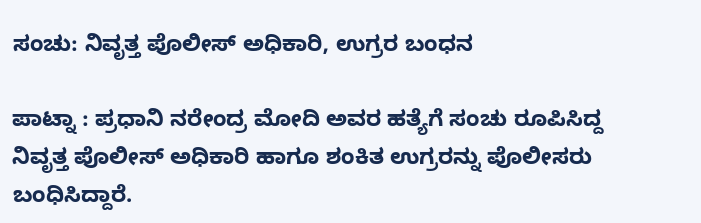ಸಂಚು: ನಿವೃತ್ತ ಪೊಲೀಸ್ ಅಧಿಕಾರಿ, ಉಗ್ರರ ಬಂಧನ

ಪಾಟ್ನಾ : ಪ್ರಧಾನಿ ನರೇಂದ್ರ ಮೋದಿ ಅವರ ಹತ್ಯೆಗೆ ಸಂಚು ರೂಪಿಸಿದ್ದ ನಿವೃತ್ತ ಪೊಲೀಸ್ ಅಧಿಕಾರಿ ಹಾಗೂ ಶಂಕಿತ ಉಗ್ರರನ್ನು ಪೊಲೀಸರು ಬಂಧಿಸಿದ್ದಾರೆ.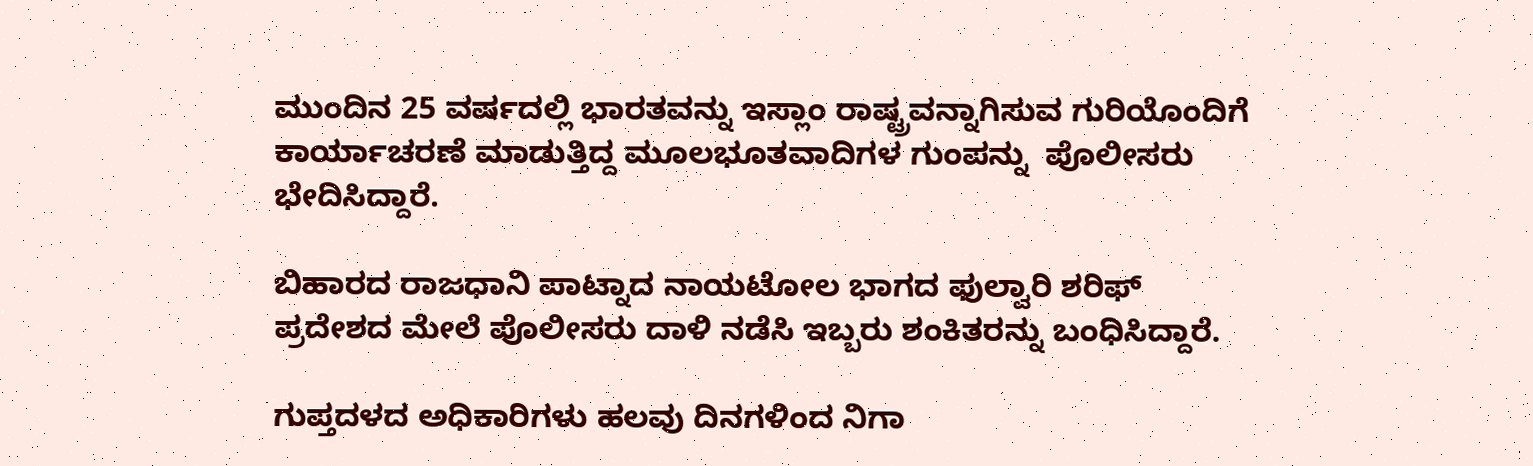ಮುಂದಿನ 25 ವರ್ಷದಲ್ಲಿ ಭಾರತವನ್ನು ಇಸ್ಲಾಂ ರಾಷ್ಟ್ರವನ್ನಾಗಿಸುವ ಗುರಿಯೊಂದಿಗೆ ಕಾರ್ಯಾಚರಣೆ ಮಾಡುತ್ತಿದ್ದ ಮೂಲಭೂತವಾದಿಗಳ ಗುಂಪನ್ನು  ಪೊಲೀಸರು ಭೇದಿಸಿದ್ದಾರೆ.

ಬಿಹಾರದ ರಾಜಧಾನಿ ಪಾಟ್ನಾದ ನಾಯಟೋಲ ಭಾಗದ ಫುಲ್ವಾರಿ ಶರಿಫ್ ಪ್ರದೇಶದ ಮೇಲೆ ಪೊಲೀಸರು ದಾಳಿ ನಡೆಸಿ ಇಬ್ಬರು ಶಂಕಿತರನ್ನು ಬಂಧಿಸಿದ್ದಾರೆ.

ಗುಪ್ತದಳದ ಅಧಿಕಾರಿಗಳು ಹಲವು ದಿನಗಳಿಂದ ನಿಗಾ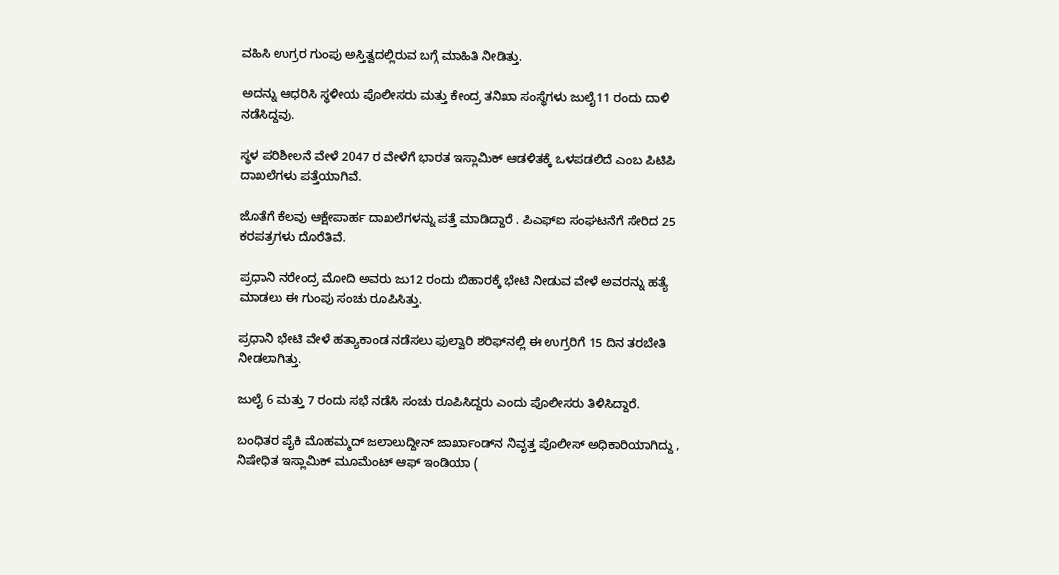ವಹಿಸಿ ಉಗ್ರರ ಗುಂಪು ಅಸ್ತಿತ್ವದಲ್ಲಿರುವ ಬಗ್ಗೆ ಮಾಹಿತಿ ನೀಡಿತ್ತು.

ಅದನ್ನು ಆಧರಿಸಿ ಸ್ಥಳೀಯ ಪೊಲೀಸರು ಮತ್ತು ಕೇಂದ್ರ ತನಿಖಾ ಸಂಸ್ಥೆಗಳು ಜುಲೈ11 ರಂದು ದಾಳಿ ನಡೆಸಿದ್ದವು.

ಸ್ಥಳ ಪರಿಶೀಲನೆ ವೇಳೆ 2047 ರ ವೇಳೆಗೆ ಭಾರತ ಇಸ್ಲಾಮಿಕ್ ಆಡಳಿತಕ್ಕೆ ಒಳಪಡಲಿದೆ ಎಂಬ ಪಿಟಿಪಿ ದಾಖಲೆಗಳು ಪತ್ತೆಯಾಗಿವೆ.

ಜೊತೆಗೆ ಕೆಲವು ಆಕ್ಷೇಪಾರ್ಹ ದಾಖಲೆಗಳನ್ನು ಪತ್ತೆ ಮಾಡಿದ್ದಾರೆ . ಪಿಎಫ್‌ಐ ಸಂಘಟನೆಗೆ ಸೇರಿದ 25 ಕರಪತ್ರಗಳು ದೊರೆತಿವೆ.

ಪ್ರಧಾನಿ ನರೇಂದ್ರ ಮೋದಿ ಅವರು ಜು12 ರಂದು ಬಿಹಾರಕ್ಕೆ ಭೇಟಿ ನೀಡುವ ವೇಳೆ ಅವರನ್ನು ಹತ್ಯೆ ಮಾಡಲು ಈ ಗುಂಪು ಸಂಚು ರೂಪಿಸಿತ್ತು.

ಪ್ರಧಾನಿ ಭೇಟಿ ವೇಳೆ ಹತ್ಯಾಕಾಂಡ ನಡೆಸಲು ಫುಲ್ವಾರಿ ಶರಿಫ್‌ನಲ್ಲಿ ಈ ಉಗ್ರರಿಗೆ 15 ದಿನ ತರಬೇತಿ ನೀಡಲಾಗಿತ್ತು.

ಜುಲೈ 6 ಮತ್ತು 7 ರಂದು ಸಭೆ ನಡೆಸಿ ಸಂಚು ರೂಪಿಸಿದ್ದರು ಎಂದು ಪೊಲೀಸರು ತಿಳಿಸಿದ್ದಾರೆ.

ಬಂಧಿತರ ಪೈಕಿ ಮೊಹಮ್ಮದ್ ಜಲಾಲುದ್ದೀನ್ ಜಾರ್ಖಾಂಡ್‌ನ ನಿವೃತ್ತ ಪೊಲೀಸ್ ಅಧಿಕಾರಿಯಾಗಿದ್ದು , ನಿಷೇಧಿತ ಇಸ್ಲಾಮಿಕ್ ಮೂಮೆಂಟ್ ಆಫ್ ಇಂಡಿಯಾ (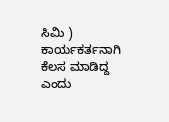ಸಿಮಿ ) ಕಾರ್ಯಕರ್ತನಾಗಿ ಕೆಲಸ ಮಾಡಿದ್ದ ಎಂದು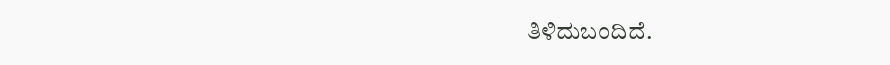ತಿಳಿದುಬಂದಿದೆ.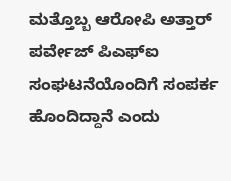ಮತ್ತೊಬ್ಬ ಆರೋಪಿ ಅತ್ತಾರ್ ಪರ್ವೇಜ್ ಪಿಎಫ್‌ಐ ಸಂಘಟನೆಯೊಂದಿಗೆ ಸಂಪರ್ಕ ಹೊಂದಿದ್ದಾನೆ ಎಂದು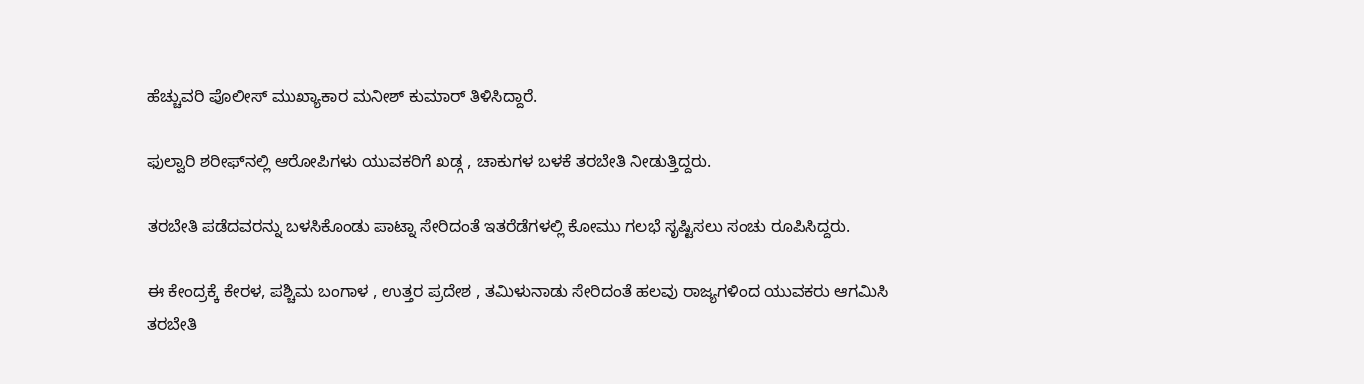ಹೆಚ್ಚುವರಿ ಪೊಲೀಸ್ ಮುಖ್ಯಾಕಾರ ಮನೀಶ್ ಕುಮಾರ್ ತಿಳಿಸಿದ್ದಾರೆ.

ಫುಲ್ವಾರಿ ಶರೀಫ್‌ನಲ್ಲಿ ಆರೋಪಿಗಳು ಯುವಕರಿಗೆ ಖಡ್ಗ , ಚಾಕುಗಳ ಬಳಕೆ ತರಬೇತಿ ನೀಡುತ್ತಿದ್ದರು.

ತರಬೇತಿ ಪಡೆದವರನ್ನು ಬಳಸಿಕೊಂಡು ಪಾಟ್ನಾ ಸೇರಿದಂತೆ ಇತರೆಡೆಗಳಲ್ಲಿ ಕೋಮು ಗಲಭೆ ಸೃಷ್ಟಿಸಲು ಸಂಚು ರೂಪಿಸಿದ್ದರು.

ಈ ಕೇಂದ್ರಕ್ಕೆ ಕೇರಳ, ಪಶ್ಚಿಮ ಬಂಗಾಳ , ಉತ್ತರ ಪ್ರದೇಶ , ತಮಿಳುನಾಡು ಸೇರಿದಂತೆ ಹಲವು ರಾಜ್ಯಗಳಿಂದ ಯುವಕರು ಆಗಮಿಸಿ ತರಬೇತಿ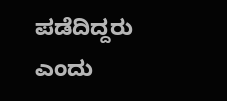ಪಡೆದಿದ್ದರು ಎಂದು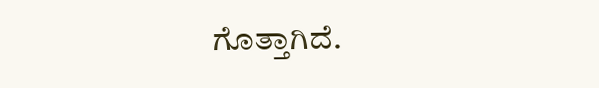ಗೊತ್ತಾಗಿದೆ.